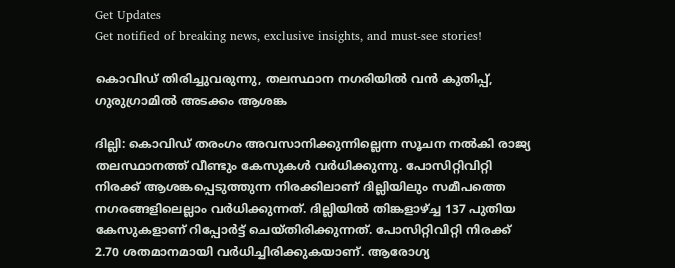Get Updates
Get notified of breaking news, exclusive insights, and must-see stories!

കൊവിഡ് തിരിച്ചുവരുന്നു, തലസ്ഥാന നഗരിയില്‍ വന്‍ കുതിപ്പ്, ഗുരുഗ്രാമില്‍ അടക്കം ആശങ്ക

ദില്ലി: കൊവിഡ് തരംഗം അവസാനിക്കുന്നില്ലെന്ന സൂചന നല്‍കി രാജ്യ തലസ്ഥാനത്ത് വീണ്ടും കേസുകള്‍ വര്‍ധിക്കുന്നു. പോസിറ്റിവിറ്റി നിരക്ക് ആശങ്കപ്പെടുത്തുന്ന നിരക്കിലാണ് ദില്ലിയിലും സമീപത്തെ നഗരങ്ങളിലെല്ലാം വര്‍ധിക്കുന്നത്. ദില്ലിയില്‍ തിങ്കളാഴ്ച്ച 137 പുതിയ കേസുകളാണ് റിപ്പോര്‍ട്ട് ചെയ്തിരിക്കുന്നത്. പോസിറ്റിവിറ്റി നിരക്ക് 2.70 ശതമാനമായി വര്‍ധിച്ചിരിക്കുകയാണ്. ആരോഗ്യ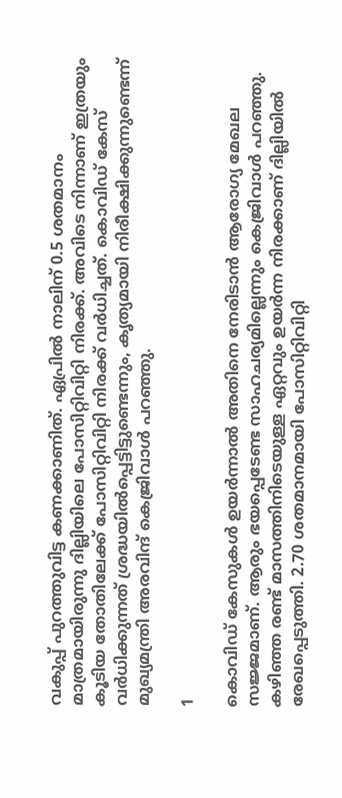വകുപ്പ് പുറത്തുവിട്ട കണക്കാണിത്. ഏപ്രില്‍ നാലിന് 0.5 ശതമാനം മാത്രമായിരുന്നു ദില്ലിയിലെ പോസിറ്റിവിറ്റി നിരക്ക്. അവിടെ നിന്നാണ് ഇത്രയും കൂടിയ തോതിലേക്ക് പോസിറ്റിവിറ്റി നിരക്ക് വര്‍ധിച്ചത്. കൊവിഡ് കേസ് വര്‍ധിക്കുന്നത് ശ്രദ്ധയില്‍പ്പെട്ടിട്ടുണ്ടെന്നും, കൃത്യമായി നിരീക്ഷിക്കുന്നുണ്ടെന്ന് മുഖ്യമന്ത്രി അരവിന്ദ് കെജ്രിവാള്‍ പറഞ്ഞു.

1

കൊവിഡ് കേസുകള്‍ ഉയര്‍ന്നാല്‍ അതിനെ നേരിടാന്‍ ആരോഗ്യ മേഖല സജ്ജമാണ്. ആരും ഭയപ്പെടേണ്ട സാഹചര്യമില്ലെന്നും കെജ്രിവാള്‍ പറഞ്ഞു. കഴിഞ്ഞ രണ്ട് മാസത്തിനിടെയുള്ള ഏറ്റവും ഉയര്‍ന്ന നിരക്കാണ് ദില്ലിയില്‍ രേഖപ്പെടുത്തി. 2.70 ശതമാനമായി പോസിറ്റിവിറ്റി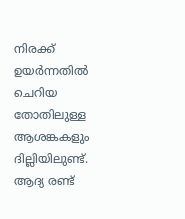നിരക്ക് ഉയര്‍ന്നതില്‍ ചെറിയ തോതിലുള്ള ആശങ്കകളും ദില്ലിയിലുണ്ട്. ആദ്യ രണ്ട്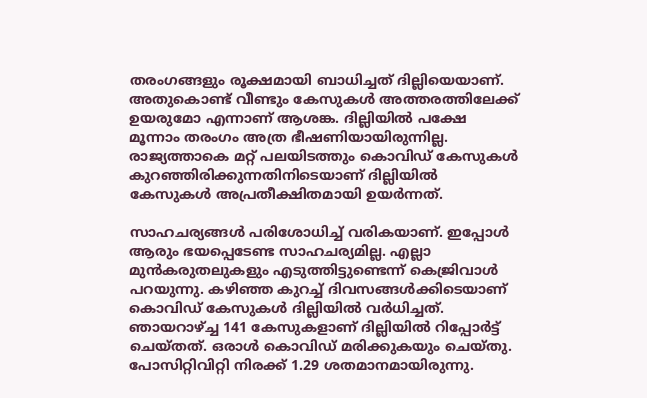തരംഗങ്ങളും രൂക്ഷമായി ബാധിച്ചത് ദില്ലിയെയാണ്. അതുകൊണ്ട് വീണ്ടും കേസുകള്‍ അത്തരത്തിലേക്ക് ഉയരുമോ എന്നാണ് ആശങ്ക. ദില്ലിയില്‍ പക്ഷേ മൂന്നാം തരംഗം അത്ര ഭീഷണിയായിരുന്നില്ല. രാജ്യത്താകെ മറ്റ് പലയിടത്തും കൊവിഡ് കേസുകള്‍ കുറഞ്ഞിരിക്കുന്നതിനിടെയാണ് ദില്ലിയില്‍ കേസുകള്‍ അപ്രതീക്ഷിതമായി ഉയര്‍ന്നത്.

സാഹചര്യങ്ങള്‍ പരിശോധിച്ച് വരികയാണ്. ഇപ്പോള്‍ ആരും ഭയപ്പെടേണ്ട സാഹചര്യമില്ല. എല്ലാ മുന്‍കരുതലുകളും എടുത്തിട്ടുണ്ടെന്ന് കെജ്രിവാള്‍ പറയുന്നു. കഴിഞ്ഞ കുറച്ച് ദിവസങ്ങള്‍ക്കിടെയാണ് കൊവിഡ് കേസുകള്‍ ദില്ലിയില്‍ വര്‍ധിച്ചത്. ഞായറാഴ്ച്ച 141 കേസുകളാണ് ദില്ലിയില്‍ റിപ്പോര്‍ട്ട് ചെയ്തത്. ഒരാള്‍ കൊവിഡ് മരിക്കുകയും ചെയ്തു. പോസിറ്റിവിറ്റി നിരക്ക് 1.29 ശതമാനമായിരുന്നു.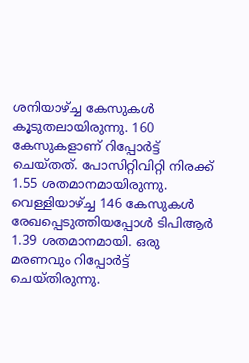ശനിയാഴ്ച്ച കേസുകള്‍ കൂടുതലായിരുന്നു. 160 കേസുകളാണ് റിപ്പോര്‍ട്ട് ചെയ്തത്. പോസിറ്റിവിറ്റി നിരക്ക് 1.55 ശതമാനമായിരുന്നു. വെള്ളിയാഴ്ച്ച 146 കേസുകള്‍ രേഖപ്പെടുത്തിയപ്പോള്‍ ടിപിആര്‍ 1.39 ശതമാനമായി. ഒരു മരണവും റിപ്പോര്‍ട്ട് ചെയ്തിരുന്നു.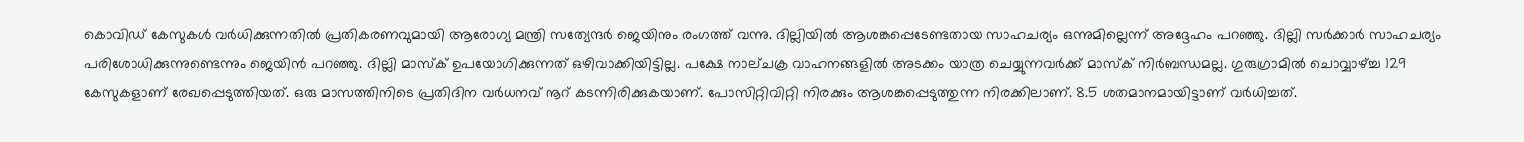കൊവിഡ് കേസുകള്‍ വര്‍ധിക്കുന്നതില്‍ പ്രതികരണവുമായി ആരോഗ്യ മന്ത്രി സത്യേന്ദര്‍ ജെയിനും രംഗത്ത് വന്നു. ദില്ലിയില്‍ ആശങ്കപ്പെടേണ്ടതായ സാഹചര്യം ഒന്നുമില്ലെന്ന് അദ്ദേഹം പറഞ്ഞു. ദില്ലി സര്‍ക്കാര്‍ സാഹചര്യം പരിശോധിക്കുന്നുണ്ടെന്നും ജെയിന്‍ പറഞ്ഞു. ദില്ലി മാസ്‌ക് ഉപയോഗിക്കുന്നത് ഒഴിവാക്കിയിട്ടില്ല. പക്ഷേ നാല്ചക്ര വാഹനങ്ങളില്‍ അടക്കം യാത്ര ചെയ്യുന്നവര്‍ക്ക് മാസ്‌ക് നിര്‍ബന്ധമല്ല. ഗുരുഗ്രാമില്‍ ചൊവ്വാഴ്ച്ച 129 കേസുകളാണ് രേഖപ്പെടുത്തിയത്. ഒരു മാസത്തിനിടെ പ്രതിദിന വര്‍ധനവ് നൂറ് കടന്നിരിക്കുകയാണ്. പോസിറ്റിവിറ്റി നിരക്കും ആശങ്കപ്പെടുത്തുന്ന നിരക്കിലാണ്. 8.5 ശതമാനമായിട്ടാണ് വര്‍ധിച്ചത്.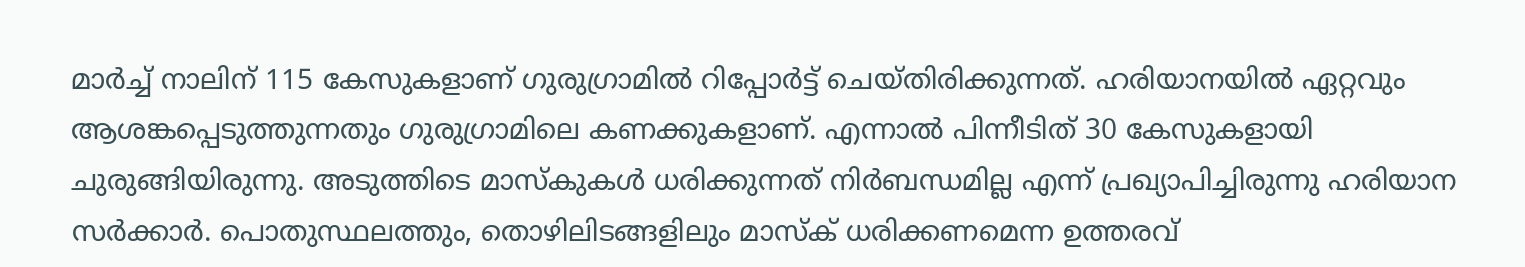മാര്‍ച്ച് നാലിന് 115 കേസുകളാണ് ഗുരുഗ്രാമില്‍ റിപ്പോര്‍ട്ട് ചെയ്തിരിക്കുന്നത്. ഹരിയാനയില്‍ ഏറ്റവും ആശങ്കപ്പെടുത്തുന്നതും ഗുരുഗ്രാമിലെ കണക്കുകളാണ്. എന്നാല്‍ പിന്നീടിത് 30 കേസുകളായി ചുരുങ്ങിയിരുന്നു. അടുത്തിടെ മാസ്‌കുകള്‍ ധരിക്കുന്നത് നിര്‍ബന്ധമില്ല എന്ന് പ്രഖ്യാപിച്ചിരുന്നു ഹരിയാന സര്‍ക്കാര്‍. പൊതുസ്ഥലത്തും, തൊഴിലിടങ്ങളിലും മാസ്‌ക് ധരിക്കണമെന്ന ഉത്തരവ്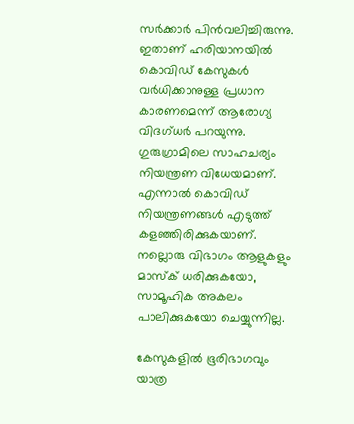സര്‍ക്കാര്‍ പിന്‍വലിച്ചിരുന്നു. ഇതാണ് ഹരിയാനയില്‍ കൊവിഡ് കേസുകള്‍ വര്‍ധിക്കാനുള്ള പ്രധാന കാരണമെന്ന് ആരോഗ്യ വിദഗ്ധര്‍ പറയുന്നു. ഗുരുഗ്രാമിലെ സാഹചര്യം നിയന്ത്രണ വിധേയമാണ്. എന്നാല്‍ കൊവിഡ് നിയന്ത്രണങ്ങള്‍ എടുത്ത് കളഞ്ഞിരിക്കുകയാണ്. നല്ലൊരു വിഭാഗം ആളുകളും മാസ്‌ക് ധരിക്കുകയോ, സാമൂഹിക അകലം പാലിക്കുകയോ ചെയ്യുന്നില്ല.

കേസുകളില്‍ ഭൂരിഭാഗവും യാത്ര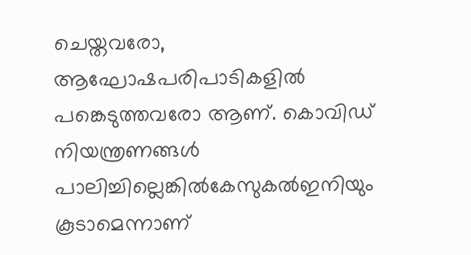ചെയ്തവരോ, ആഘോഷപരിപാടികളില്‍ പങ്കെടുത്തവരോ ആണ്. കൊവിഡ് നിയന്ത്രണങ്ങള്‍ പാലിച്ചില്ലെങ്കില്‍കേസുകല്‍ഇനിയും കൂടാമെന്നാണ്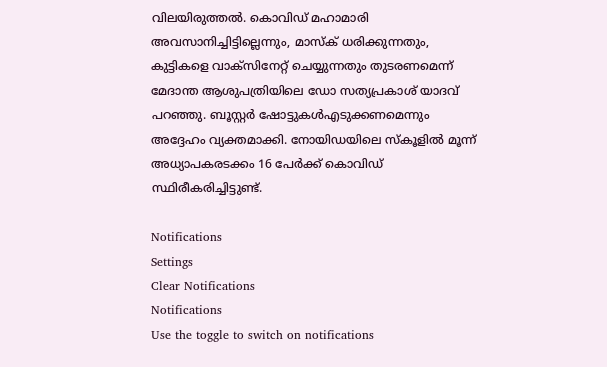വിലയിരുത്തല്‍. കൊവിഡ് മഹാമാരി അവസാനിച്ചിട്ടില്ലെന്നും, മാസ്‌ക് ധരിക്കുന്നതും, കുട്ടികളെ വാക്‌സിനേറ്റ് ചെയ്യുന്നതും തുടരണമെന്ന് മേദാന്ത ആശുപത്രിയിലെ ഡോ സത്യപ്രകാശ് യാദവ് പറഞ്ഞു. ബൂസ്റ്റര്‍ ഷോട്ടുകള്‍എടുക്കണമെന്നും അദ്ദേഹം വ്യക്തമാക്കി. നോയിഡയിലെ സ്‌കൂളില്‍ മൂന്ന് അധ്യാപകരടക്കം 16 പേര്‍ക്ക് കൊവിഡ് സ്ഥിരീകരിച്ചിട്ടുണ്ട്.

Notifications
Settings
Clear Notifications
Notifications
Use the toggle to switch on notifications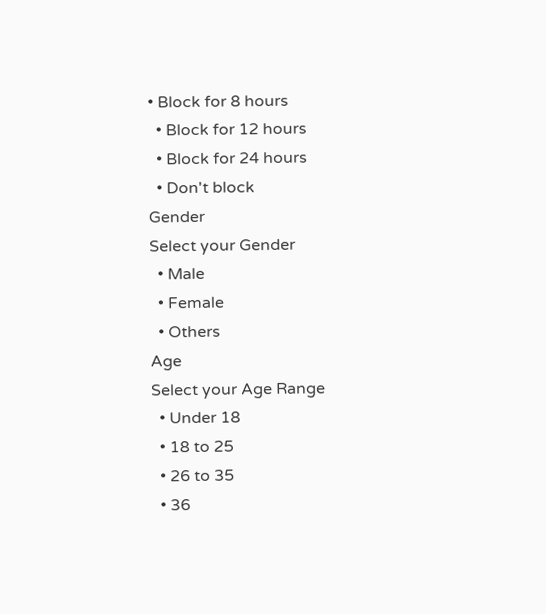• Block for 8 hours
  • Block for 12 hours
  • Block for 24 hours
  • Don't block
Gender
Select your Gender
  • Male
  • Female
  • Others
Age
Select your Age Range
  • Under 18
  • 18 to 25
  • 26 to 35
  • 36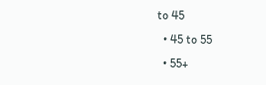to 45
  • 45 to 55
  • 55+